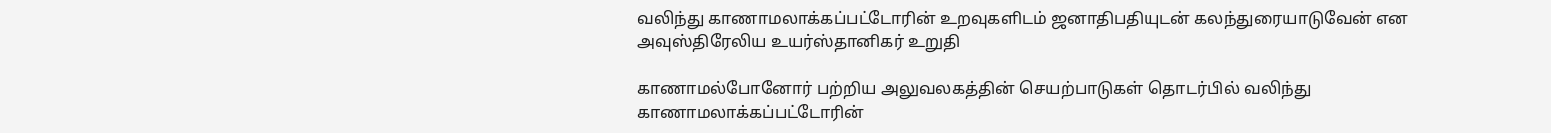வலிந்து காணாமலாக்கப்பட்டோரின் உறவுகளிடம் ஜனாதிபதியுடன் கலந்துரையாடுவேன் என அவுஸ்திரேலிய உயர்ஸ்தானிகர் உறுதி

காணாமல்போனோர் பற்றிய அலுவலகத்தின் செயற்பாடுகள் தொடர்பில் வலிந்து காணாமலாக்கப்பட்டோரின்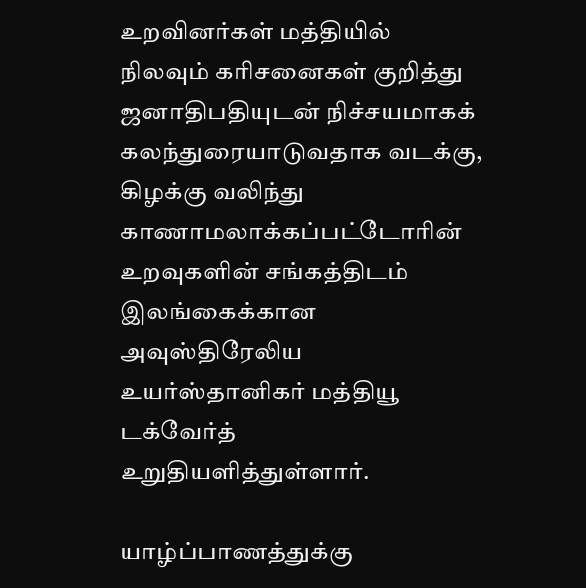உறவினர்கள் மத்தியில் நிலவும் கரிசனைகள் குறித்து ஜனாதிபதியுடன் நிச்சயமாகக் கலந்துரையாடுவதாக வடக்கு, கிழக்கு வலிந்து காணாமலாக்கப்பட்டோரின் உறவுகளின் சங்கத்திடம் இலங்கைக்கான அவுஸ்திரேலிய உயர்ஸ்தானிகர் மத்தியூ டக்வேர்த் உறுதியளித்துள்ளார்.

யாழ்ப்பாணத்துக்கு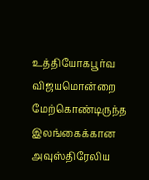உத்தியோகபூர்வ விஜயமொன்றை மேற்கொண்டிருந்த இலங்கைக்கான அவுஸ்திரேலிய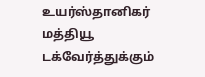உயர்ஸ்தானிகர் மத்தியூ டக்வேர்த்துக்கும்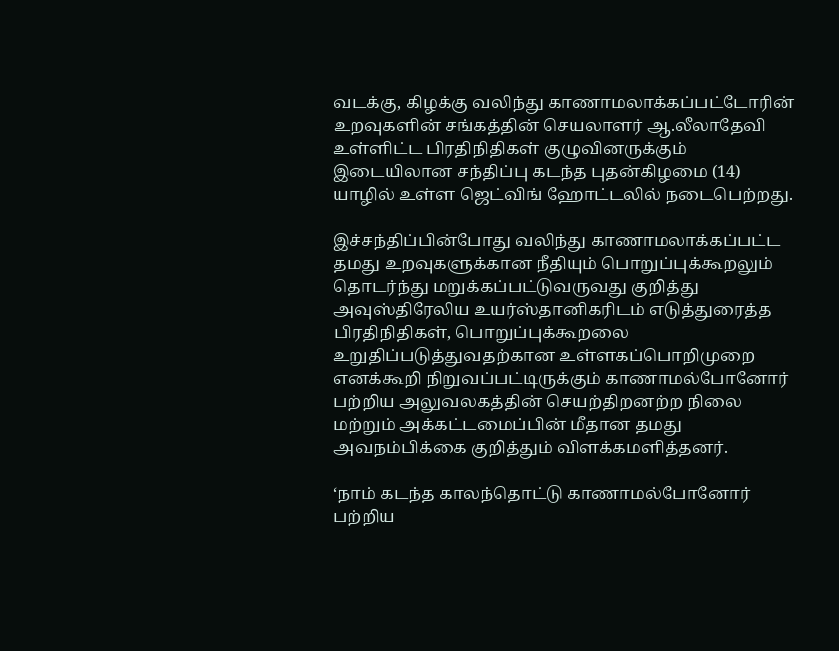வடக்கு, கிழக்கு வலிந்து காணாமலாக்கப்பட்டோரின் உறவுகளின் சங்கத்தின் செயலாளர் ஆ.லீலாதேவி உள்ளிட்ட பிரதிநிதிகள் குழுவினருக்கும் இடையிலான சந்திப்பு கடந்த புதன்கிழமை (14) யாழில் உள்ள ஜெட்விங் ஹோட்டலில் நடைபெற்றது.

இச்சந்திப்பின்போது வலிந்து காணாமலாக்கப்பட்ட தமது உறவுகளுக்கான நீதியும் பொறுப்புக்கூறலும் தொடர்ந்து மறுக்கப்பட்டுவருவது குறித்து அவுஸ்திரேலிய உயர்ஸ்தானிகரிடம் எடுத்துரைத்த பிரதிநிதிகள், பொறுப்புக்கூறலை உறுதிப்படுத்துவதற்கான உள்ளகப்பொறிமுறை எனக்கூறி நிறுவப்பட்டிருக்கும் காணாமல்போனோர் பற்றிய அலுவலகத்தின் செயற்திறனற்ற நிலை மற்றும் அக்கட்டமைப்பின் மீதான தமது அவநம்பிக்கை குறித்தும் விளக்கமளித்தனர்.

‘நாம் கடந்த காலந்தொட்டு காணாமல்போனோர் பற்றிய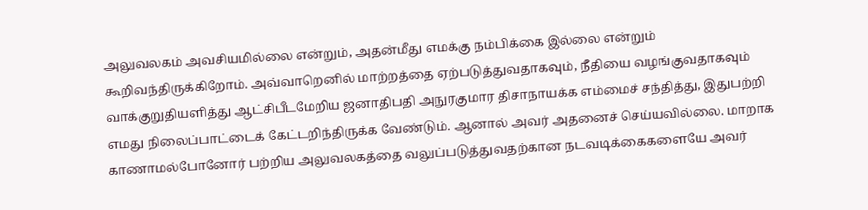அலுவலகம் அவசியமில்லை என்றும், அதன்மீது எமக்கு நம்பிக்கை இல்லை என்றும் கூறிவந்திருக்கிறோம். அவ்வாறெனில் மாற்றத்தை ஏற்படுத்துவதாகவும், நீதியை வழங்குவதாகவும் வாக்குறுதியளித்து ஆட்சிபீடமேறிய ஜனாதிபதி அநுரகுமார திசாநாயக்க எம்மைச் சந்தித்து, இதுபற்றி எமது நிலைப்பாட்டைக் கேட்டறிந்திருக்க வேண்டும். ஆனால் அவர் அதனைச் செய்யவில்லை. மாறாக காணாமல்போனோர் பற்றிய அலுவலகத்தை வலுப்படுத்துவதற்கான நடவடிக்கைகளையே அவர்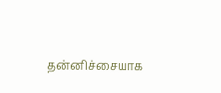தன்னிச்சையாக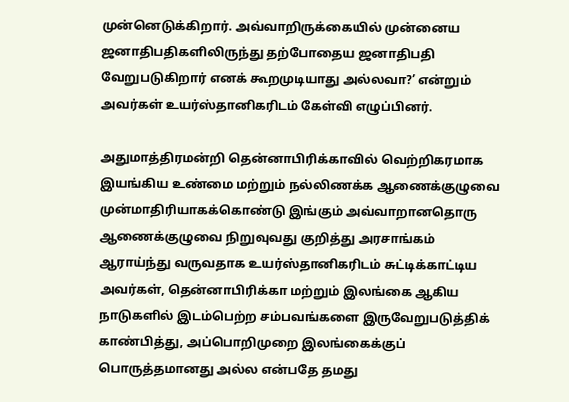முன்னெடுக்கிறார். அவ்வாறிருக்கையில் முன்னைய ஜனாதிபதிகளிலிருந்து தற்போதைய ஜனாதிபதி வேறுபடுகிறார் எனக் கூறமுடியாது அல்லவா?’ என்றும் அவர்கள் உயர்ஸ்தானிகரிடம் கேள்வி எழுப்பினர்.

அதுமாத்திரமன்றி தென்னாபிரிக்காவில் வெற்றிகரமாக இயங்கிய உண்மை மற்றும் நல்லிணக்க ஆணைக்குழுவை முன்மாதிரியாகக்கொண்டு இங்கும் அவ்வாறானதொரு ஆணைக்குழுவை நிறுவுவது குறித்து அரசாங்கம் ஆராய்ந்து வருவதாக உயர்ஸ்தானிகரிடம் சுட்டிக்காட்டிய அவர்கள், தென்னாபிரிக்கா மற்றும் இலங்கை ஆகிய நாடுகளில் இடம்பெற்ற சம்பவங்களை இருவேறுபடுத்திக் காண்பித்து, அப்பொறிமுறை இலங்கைக்குப் பொருத்தமானது அல்ல என்பதே தமது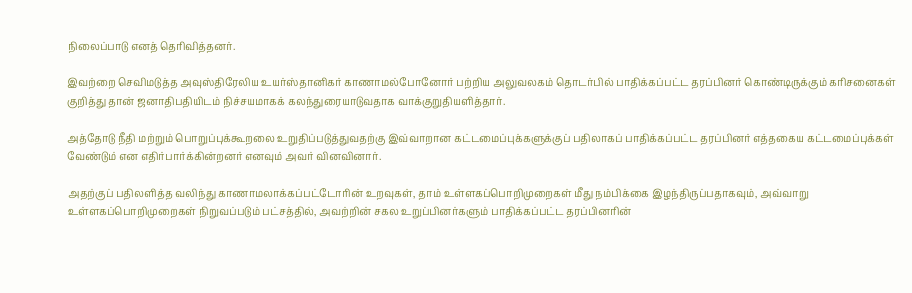நிலைப்பாடு எனத் தெரிவித்தனர்.

இவற்றை செவிமடுத்த அவுஸ்திரேலிய உயர்ஸ்தானிகர் காணாமல்போனோர் பற்றிய அலுவலகம் தொடர்பில் பாதிக்கப்பட்ட தரப்பினர் கொண்டிருக்கும் கரிசனைகள் குறித்து தான் ஜனாதிபதியிடம் நிச்சயமாகக் கலந்துரையாடுவதாக வாக்குறுதியளித்தார்.

அத்தோடு நீதி மற்றும் பொறுப்புக்கூறலை உறுதிப்படுத்துவதற்கு இவ்வாறான கட்டமைப்புக்களுக்குப் பதிலாகப் பாதிக்கப்பட்ட தரப்பினர் எத்தகைய கட்டமைப்புக்கள் வேண்டும் என எதிர்பார்க்கின்றனர் எனவும் அவர் வினவினார்.

அதற்குப் பதிலளித்த வலிந்து காணாமலாக்கப்பட்டோரின் உறவுகள், தாம் உள்ளகப்பொறிமுறைகள் மீது நம்பிக்கை இழந்திருப்பதாகவும், அவ்வாறு உள்ளகப்பொறிமுறைகள் நிறுவப்படும் பட்சத்தில், அவற்றின் சகல உறுப்பினர்களும் பாதிக்கப்பட்ட தரப்பினரின்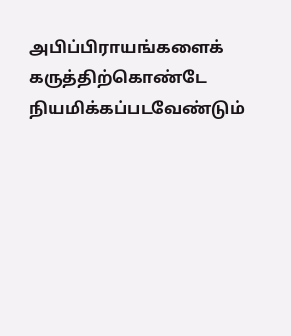அபிப்பிராயங்களைக் கருத்திற்கொண்டே நியமிக்கப்படவேண்டும்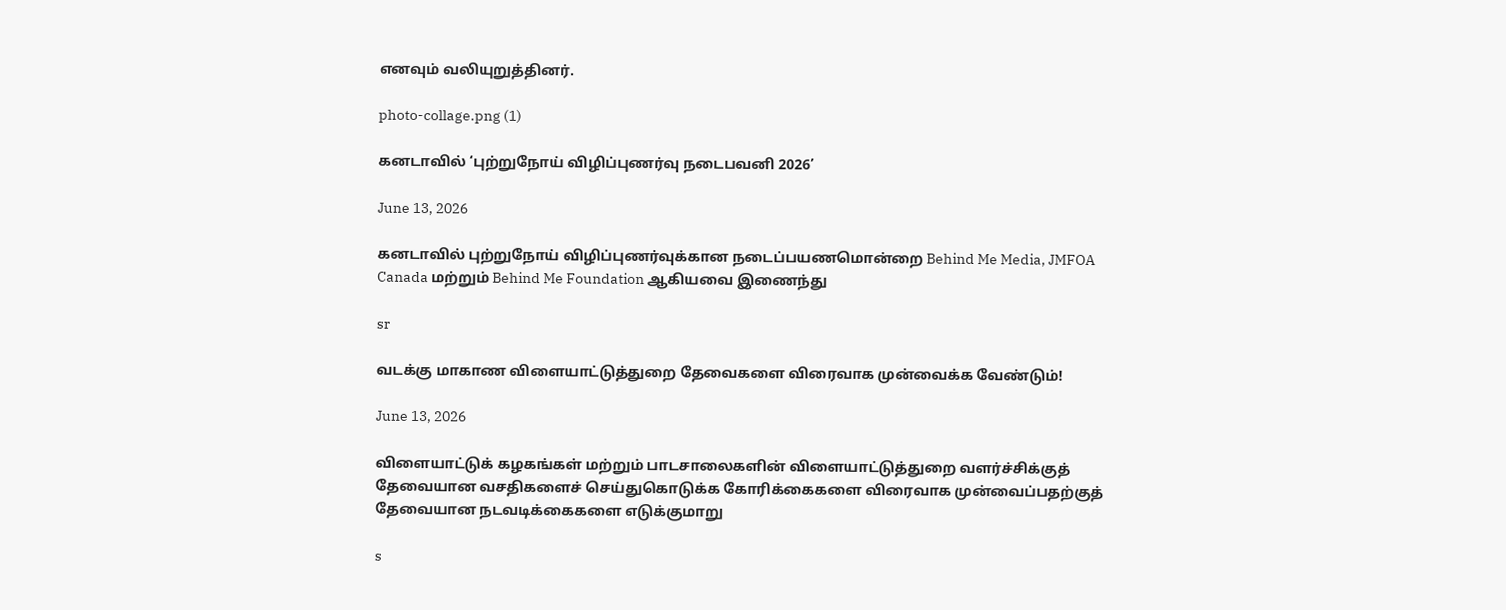எனவும் வலியுறுத்தினர்.

photo-collage.png (1)

கனடாவில் ‘புற்றுநோய் விழிப்புணர்வு நடைபவனி 2026’

June 13, 2026

கனடாவில் புற்றுநோய் விழிப்புணர்வுக்கான நடைப்பயணமொன்றை Behind Me Media, JMFOA Canada மற்றும் Behind Me Foundation ஆகியவை இணைந்து

sr

வடக்கு மாகாண விளையாட்டுத்துறை தேவைகளை விரைவாக முன்வைக்க வேண்டும்!

June 13, 2026

விளையாட்டுக் கழகங்கள் மற்றும் பாடசாலைகளின் விளையாட்டுத்துறை வளர்ச்சிக்குத் தேவையான வசதிகளைச் செய்துகொடுக்க கோரிக்கைகளை விரைவாக முன்வைப்பதற்குத் தேவையான நடவடிக்கைகளை எடுக்குமாறு

s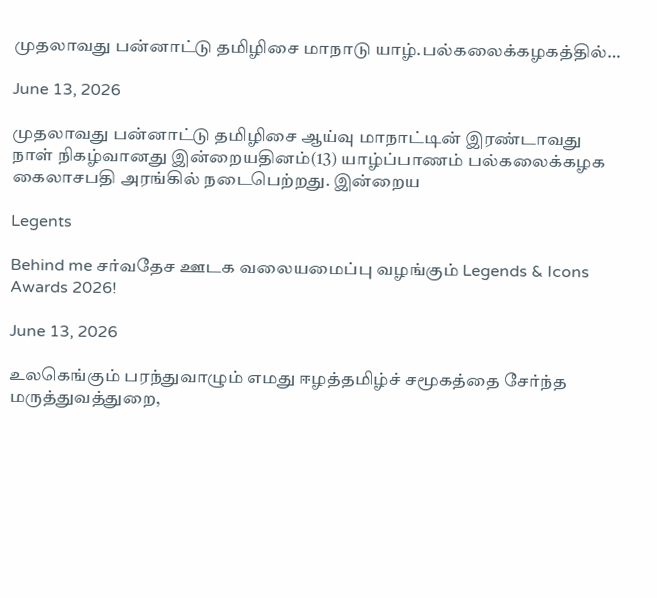முதலாவது பன்னாட்டு தமிழிசை மாநாடு யாழ்.பல்கலைக்கழகத்தில்…

June 13, 2026

முதலாவது பன்னாட்டு தமிழிசை ஆய்வு மாநாட்டின் இரண்டாவது நாள் நிகழ்வானது இன்றையதினம்(13) யாழ்ப்பாணம் பல்கலைக்கழக கைலாசபதி அரங்கில் நடைபெற்றது. இன்றைய

Legents

Behind me சர்வதேச ஊடக வலையமைப்பு வழங்கும் Legends & Icons Awards 2026!

June 13, 2026

உலகெங்கும் பரந்துவாழும் எமது ஈழத்தமிழ்ச் சமூகத்தை சேர்ந்த மருத்துவத்துறை,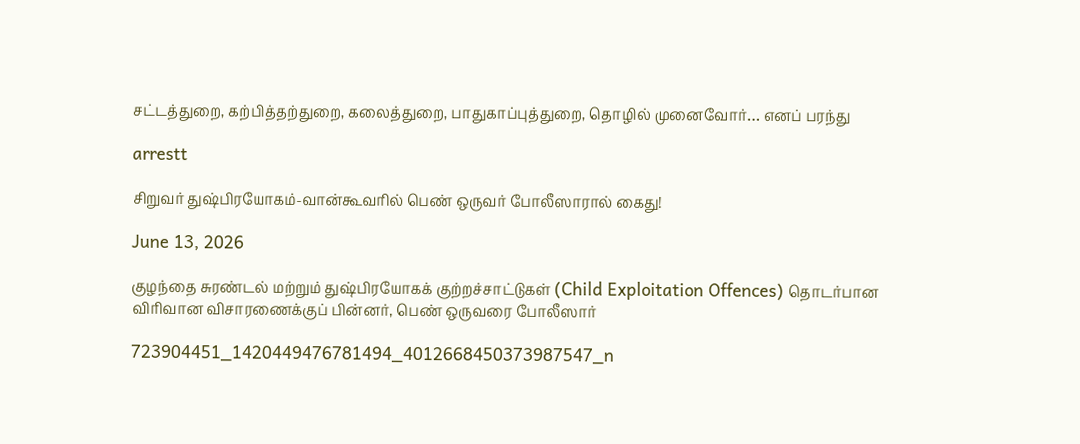சட்டத்துறை, கற்பித்தற்துறை, கலைத்துறை, பாதுகாப்புத்துறை, தொழில் முனைவோர்… எனப் பரந்து

arrestt

சிறுவர் துஷ்பிரயோகம்-வான்கூவரில் பெண் ஒருவர் போலீஸாரால் கைது!

June 13, 2026

குழந்தை சுரண்டல் மற்றும் துஷ்பிரயோகக் குற்றச்சாட்டுகள் (Child Exploitation Offences) தொடர்பான விரிவான விசாரணைக்குப் பின்னர், பெண் ஒருவரை போலீஸார்

723904451_1420449476781494_4012668450373987547_n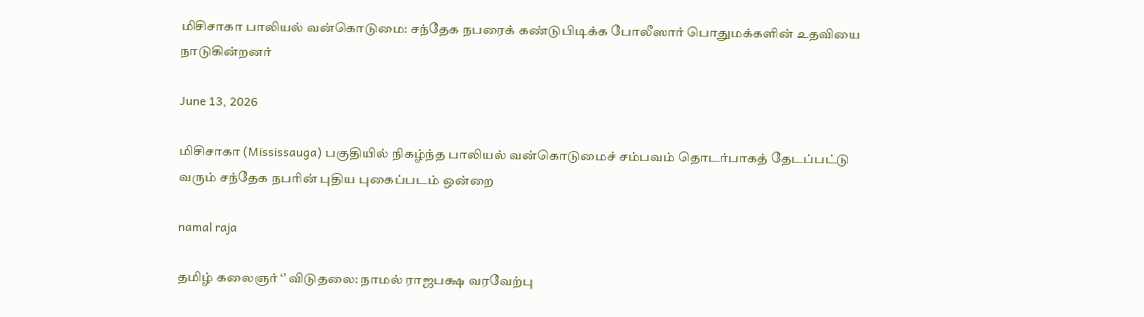மிசிசாகா பாலியல் வன்கொடுமை: சந்தேக நபரைக் கண்டுபிடிக்க போலீஸார் பொதுமக்களின் உதவியை நாடுகின்றனர்

June 13, 2026

மிசிசாகா (Mississauga) பகுதியில் நிகழ்ந்த பாலியல் வன்கொடுமைச் சம்பவம் தொடர்பாகத் தேடப்பட்டு வரும் சந்தேக நபரின் புதிய புகைப்படம் ஒன்றை

namal raja

தமிழ் கலைஞர் ‘’ விடுதலை: நாமல் ராஜபக்ஷ வரவேற்பு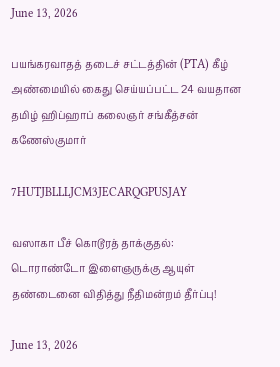June 13, 2026

பயங்கரவாதத் தடைச் சட்டத்தின் (PTA) கீழ் அண்மையில் கைது செய்யப்பட்ட 24 வயதான தமிழ் ஹிப்ஹாப் கலைஞர் சங்கீத்சன் கணேஸ்குமார்

7HUTJBLLLJCM3JECARQGPUSJAY

வஸாகா பீச் கொடூரத் தாக்குதல்: டொராண்டோ இளைஞருக்கு ஆயுள் தண்டைனை விதித்து நீதிமன்றம் தீர்ப்பு!

June 13, 2026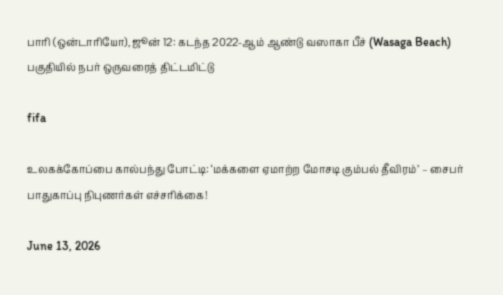பாரி (ஒன்டாரியோ), ஜூன் 12: கடந்த 2022-ஆம் ஆண்டு வஸாகா பீச் (Wasaga Beach) பகுதியில் நபர் ஒருவரைத் திட்டமிட்டு

fifa

உலகக்கோப்பை கால்பந்து போட்டி: ‘மக்களை ஏமாற்ற மோசடி கும்பல் தீவிரம்’ – சைபர் பாதுகாப்பு நிபுணர்கள் எச்சரிக்கை!

June 13, 2026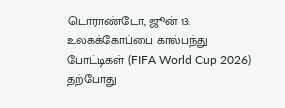டொராண்டோ, ஜூன் 13: உலகக்கோப்பை கால்பந்து போட்டிகள் (FIFA World Cup 2026) தற்போது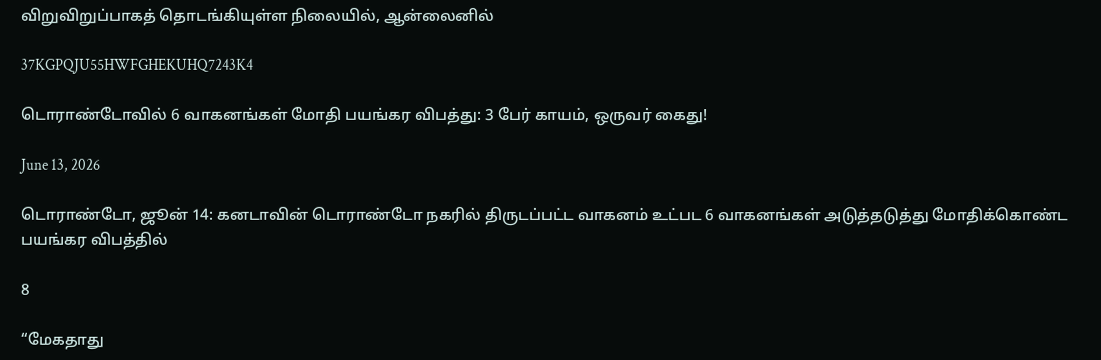விறுவிறுப்பாகத் தொடங்கியுள்ள நிலையில், ஆன்லைனில்

37KGPQJU55HWFGHEKUHQ7243K4

டொராண்டோவில் 6 வாகனங்கள் மோதி பயங்கர விபத்து: 3 பேர் காயம், ஒருவர் கைது!

June 13, 2026

டொராண்டோ, ஜூன் 14: கனடாவின் டொராண்டோ நகரில் திருடப்பட்ட வாகனம் உட்பட 6 வாகனங்கள் அடுத்தடுத்து மோதிக்கொண்ட பயங்கர விபத்தில்

8

“மேகதாது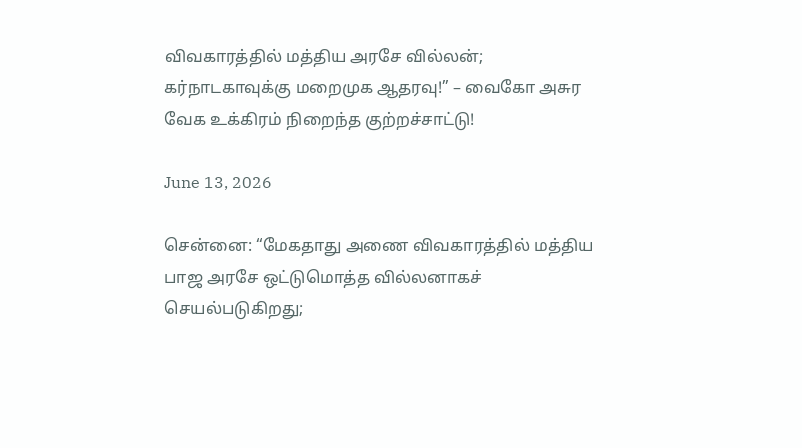விவகாரத்தில் மத்திய அரசே வில்லன்; கர்நாடகாவுக்கு மறைமுக ஆதரவு!” – வைகோ அசுர வேக உக்கிரம் நிறைந்த குற்றச்சாட்டு!

June 13, 2026

சென்னை: “மேகதாது அணை விவகாரத்தில் மத்திய பாஜ அரசே ஒட்டுமொத்த வில்லனாகச் செயல்படுகிறது;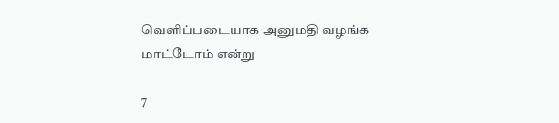வெளிப்படையாக அனுமதி வழங்க மாட்டோம் என்று

7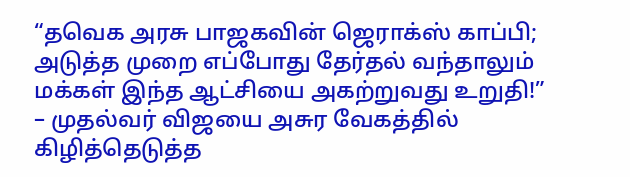“தவெக அரசு பாஜகவின் ஜெராக்ஸ் காப்பி; அடுத்த முறை எப்போது தேர்தல் வந்தாலும் மக்கள் இந்த ஆட்சியை அகற்றுவது உறுதி!” – முதல்வர் விஜயை அசுர வேகத்தில் கிழித்தெடுத்த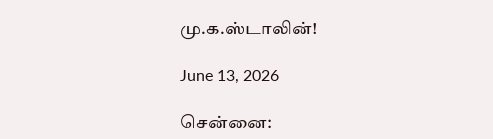மு.க.ஸ்டாலின்!

June 13, 2026

சென்னை: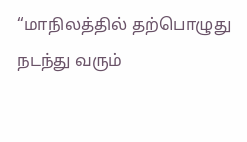“மாநிலத்தில் தற்பொழுது நடந்து வரும்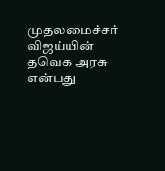முதலமைச்சர் விஜய்யின் தவெக அரசு என்பது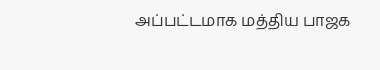அப்பட்டமாக மத்திய பாஜக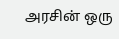அரசின் ஒரு